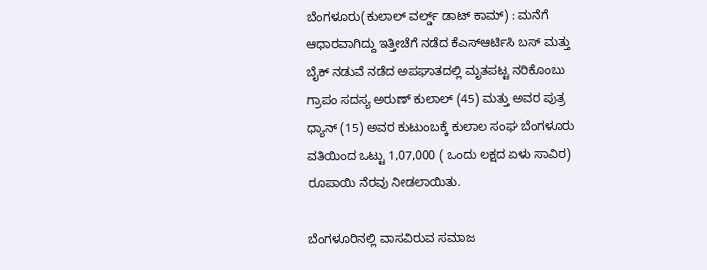ಬೆಂಗಳೂರು(ಕುಲಾಲ್ ವರ್ಲ್ಡ್ ಡಾಟ್ ಕಾಮ್) : ಮನೆಗೆ ಆಧಾರವಾಗಿದ್ದು ಇತ್ತೀಚೆಗೆ ನಡೆದ ಕೆಎಸ್ಆರ್ಟಿಸಿ ಬಸ್ ಮತ್ತು ಬೈಕ್ ನಡುವೆ ನಡೆದ ಅಪಘಾತದಲ್ಲಿ ಮೃತಪಟ್ಟ ನರಿಕೊಂಬು ಗ್ರಾಪಂ ಸದಸ್ಯ ಅರುಣ್ ಕುಲಾಲ್ (45) ಮತ್ತು ಅವರ ಪುತ್ರ ಧ್ಯಾನ್ (15) ಅವರ ಕುಟುಂಬಕ್ಕೆ ಕುಲಾಲ ಸಂಘ ಬೆಂಗಳೂರು ವತಿಯಿಂದ ಒಟ್ಟು 1,07,000 ( ಒಂದು ಲಕ್ಷದ ಏಳು ಸಾವಿರ) ರೂಪಾಯಿ ನೆರವು ನೀಡಲಾಯಿತು.

ಬೆಂಗಳೂರಿನಲ್ಲಿ ವಾಸವಿರುವ ಸಮಾಜ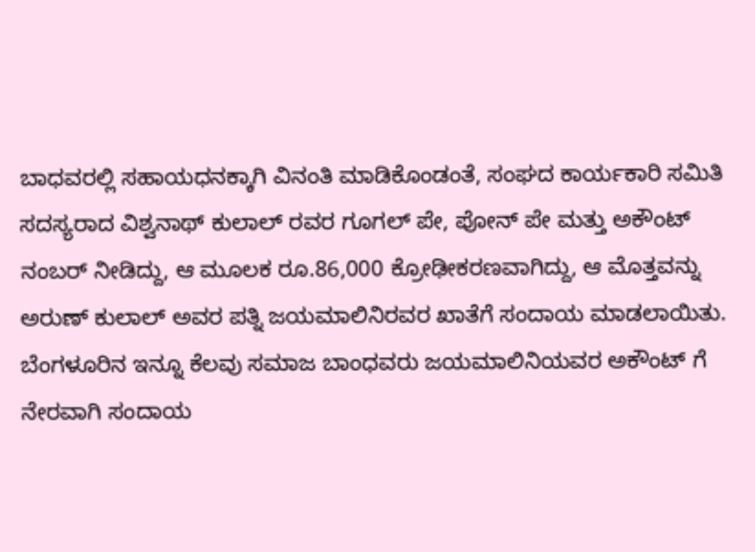ಬಾಧವರಲ್ಲಿ ಸಹಾಯಧನಕ್ಕಾಗಿ ವಿನಂತಿ ಮಾಡಿಕೊಂಡಂತೆ, ಸಂಘದ ಕಾರ್ಯಕಾರಿ ಸಮಿತಿ ಸದಸ್ಯರಾದ ವಿಶ್ವನಾಥ್ ಕುಲಾಲ್ ರವರ ಗೂಗಲ್ ಪೇ, ಪೋನ್ ಪೇ ಮತ್ತು ಅಕೌಂಟ್ ನಂಬರ್ ನೀಡಿದ್ದು, ಆ ಮೂಲಕ ರೂ.86,000 ಕ್ರೋಢೀಕರಣವಾಗಿದ್ದು, ಆ ಮೊತ್ತವನ್ನು ಅರುಣ್ ಕುಲಾಲ್ ಅವರ ಪತ್ನಿ ಜಯಮಾಲಿನಿರವರ ಖಾತೆಗೆ ಸಂದಾಯ ಮಾಡಲಾಯಿತು.
ಬೆಂಗಳೂರಿನ ಇನ್ನೂ ಕೆಲವು ಸಮಾಜ ಬಾಂಧವರು ಜಯಮಾಲಿನಿಯವರ ಅಕೌಂಟ್ ಗೆ ನೇರವಾಗಿ ಸಂದಾಯ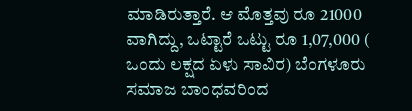ಮಾಡಿರುತ್ತಾರೆ. ಆ ಮೊತ್ತವು ರೂ 21000 ವಾಗಿದ್ದು, ಒಟ್ಟಾರೆ ಒಟ್ಟು ರೂ 1,07,000 ( ಒಂದು ಲಕ್ಷದ ಏಳು ಸಾವಿರ) ಬೆಂಗಳೂರು ಸಮಾಜ ಬಾಂಧವರಿಂದ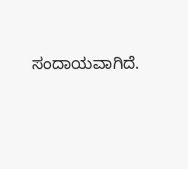ಸಂದಾಯವಾಗಿದೆ.